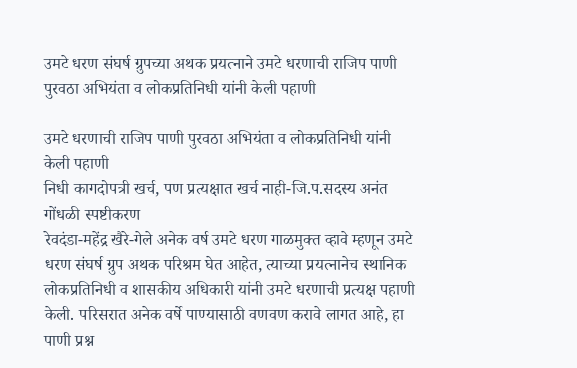उमटे धरण संघर्ष ग्रुपच्या अथक प्रयत्नाने उमटे धरणाची राजिप पाणी पुरवठा अभियंता व लोकप्रतिनिधी यांनी केली पहाणी

उमटे धरणाची राजिप पाणी पुरवठा अभियंता व लोकप्रतिनिधी यांनी केली पहाणी
निधी कागदोपत्री खर्च, पण प्रत्यक्षात खर्च नाही-जि.प.सदस्य अनंत गोंधळी स्पष्टीकरण
रेवदंडा-महेंद्र खैरे-गेले अनेक वर्ष उमटे धरण गाळमुक्त व्हावे म्हणून उमटे धरण संघर्ष ग्रुप अथक परिश्रम घेत आहेत, त्याच्या प्रयत्नानेच स्थानिक लोकप्रतिनिधी व शासकीय अधिकारी यांनी उमटे धरणाची प्रत्यक्ष पहाणी केली. परिसरात अनेक वर्षे पाण्यासाठी वणवण करावे लागत आहे, हा पाणी प्रश्न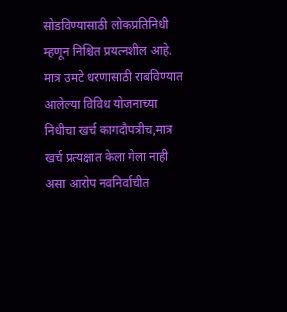सोडविण्यासाठी लोकप्रतिनिधी म्हणून निश्चित प्रयत्नशील आहे. मात्र उमटे धरणासाठी राबविण्यात आलेल्या विविध योजनाच्या निधीचा खर्च कागदौपत्रीच,मात्र खर्च प्रत्यक्षात केला गेला नाही असा आरोप नवनिर्वाचीत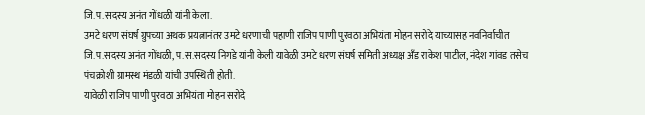जि.प.सदस्य अनंत गोंधळी यांनी केला.
उमटे धरण संघर्ष ग्रुपच्या अथक प्रयत्नानंतर उमटे धरणाची पहाणी राजिप पाणी पुरवठा अभियंता मोहन सरोदे याच्यासह नवनिर्वाचीत जि.प.सदस्य अनंत गोंधळी, प.स.सदस्य निगडे यांनी केली यावेळी उमटे धरण संघर्ष समिती अध्यक्ष अँड राकेश पाटील, नंदेश गांवड तसेच पंचक्रोशी ग्रामस्थ मंडळी यांची उपस्थिती होती.
यावेळी राजिप पाणी पुरवठा अभियंता मोहन सरोदे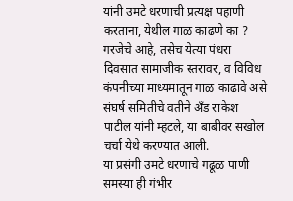यांनी उमटे धरणाची प्रत्यक्ष पहाणी करताना, येथील गाळ काढणे का ? गरजेचे आहे, तसेच येत्या पंधरा दिवसात सामाजीक स्तरावर, व विविध कंपनीच्या माध्यमातून गाळ काढावे असे संघर्ष समितीचे वतीने अँड राकेश पाटील यांनी म्हटले, या बाबीवर सखोल चर्चा येथे करण्यात आली.
या प्रसंगी उमटे धरणाचे गढूळ पाणी समस्या ही गंभीर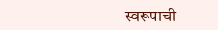स्वरूपाची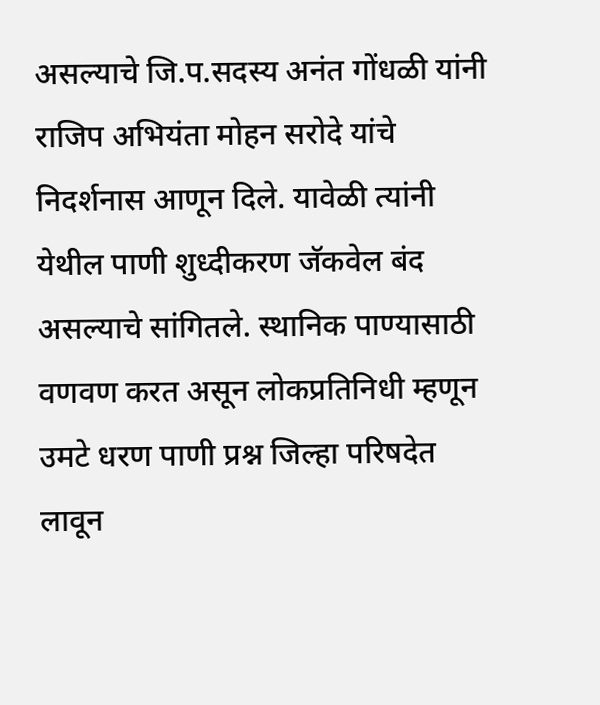असल्याचे जि.प.सदस्य अनंत गोंधळी यांनी राजिप अभियंता मोहन सरोदे यांचे निदर्शनास आणून दिले. यावेळी त्यांनी येथील पाणी शुध्दीकरण जॅकवेल बंद असल्याचे सांगितले. स्थानिक पाण्यासाठी वणवण करत असून लोकप्रतिनिधी म्हणून उमटे धरण पाणी प्रश्न जिल्हा परिषदेत लावून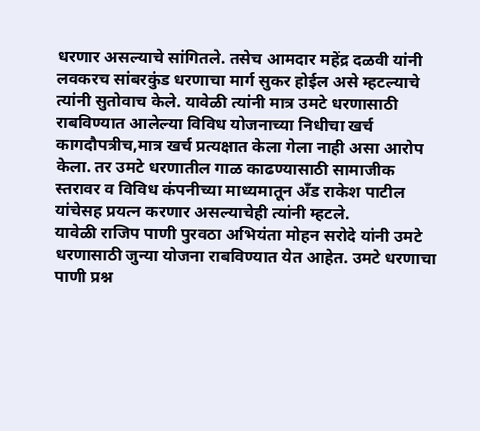धरणार असल्याचे सांगितले. तसेच आमदार महेंद्र दळवी यांनी लवकरच सांबरकुंड धरणाचा मार्ग सुकर होईल असे म्हटल्याचे त्यांनी सुतोवाच केले. यावेळी त्यांनी मात्र उमटे धरणासाठी राबविण्यात आलेल्या विविध योजनाच्या निधीचा खर्च कागदौपत्रीच,मात्र खर्च प्रत्यक्षात केला गेला नाही असा आरोप केला. तर उमटे धरणातील गाळ काढण्यासाठी सामाजीक स्तरावर व विविध कंपनीच्या माध्यमातून अँड राकेश पाटील यांचेसह प्रयत्न करणार असल्याचेही त्यांनी म्हटले.
यावेळी राजिप पाणी पुरवठा अभियंता मोहन सरोदे यांनी उमटे धरणासाठी जुन्या योजना राबविण्यात येत आहेत. उमटे धरणाचा पाणी प्रश्न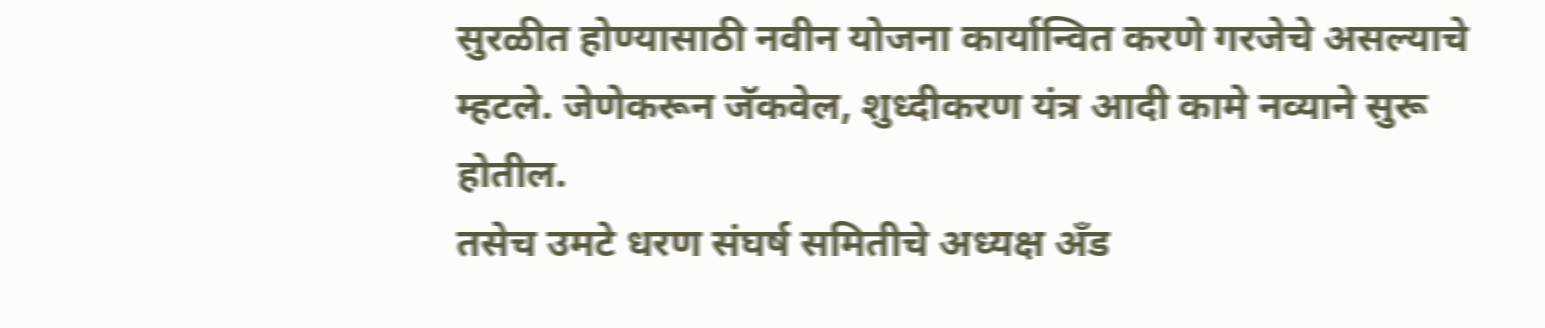सुरळीत होण्यासाठी नवीन योजना कार्यान्वित करणे गरजेचे असल्याचे म्हटले. जेणेकरून जॅकवेल, शुध्दीकरण यंत्र आदी कामे नव्याने सुरू होतील.
तसेच उमटे धरण संघर्ष समितीचे अध्यक्ष अँड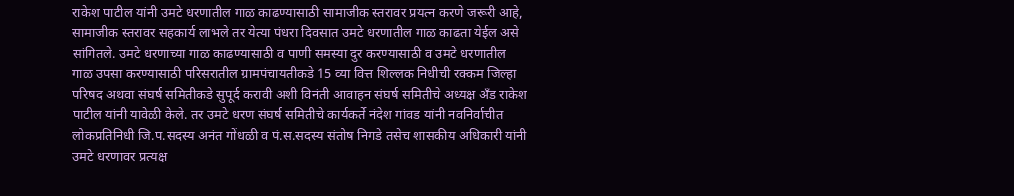राकेश पाटील यांनी उमटे धरणातील गाळ काढण्यासाठी सामाजीक स्तरावर प्रयत्न करणे जरूरी आहे, सामाजीक स्तरावर सहकार्य लाभले तर येत्या पंधरा दिवसात उमटे धरणातील गाळ काढता येईल असे सांगितले. उमटे धरणाच्या गाळ काढण्यासाठी व पाणी समस्या दुर करण्यासाठी व उमटे धरणातील गाळ उपसा करण्यासाठी परिसरातील ग्रामपंचायतीकडे 15 व्या वित्त शिल्लक निधीची रक्कम जिल्हा परिषद अथवा संघर्ष समितीकडे सुपूर्द करावी अशी विनंती आवाहन संघर्ष समितीचे अध्यक्ष अँड राकेश पाटील यांनी यावेळी केले. तर उमटे धरण संघर्ष समितीचे कार्यकर्ते नंदेश गांवड यांनी नवनिर्वाचीत लोकप्रतिनिधी जि.प.सदस्य अनंत गोंधळी व पं.स.सदस्य संतोष निगडे तसेच शासकीय अधिकारी यांनी उमटे धरणावर प्रत्यक्ष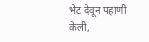भेट देवून पहाणी केली,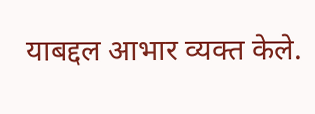याबद्दल आभार व्यक्त केले.